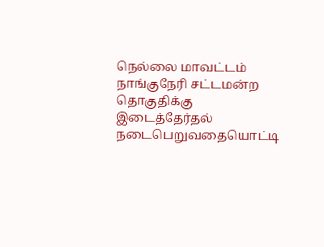நெல்லை மாவட்டம் நாங்குநேரி சட்டமன்ற தொகுதிக்கு இடைத்தேர்தல் நடைபெறுவதையொட்டி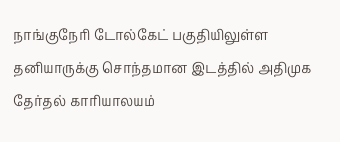நாங்குநேரி டோல்கேட் பகுதியிலுள்ள தனியாருக்கு சொந்தமான இடத்தில் அதிமுக தேர்தல் காரியாலயம்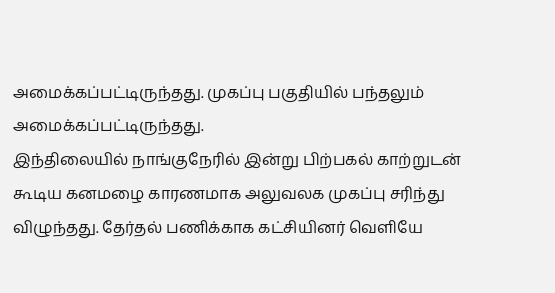அமைக்கப்பட்டிருந்தது. முகப்பு பகுதியில் பந்தலும் அமைக்கப்பட்டிருந்தது.
இந்திலையில் நாங்குநேரில் இன்று பிற்பகல் காற்றுடன் கூடிய கனமழை காரணமாக அலுவலக முகப்பு சரிந்து விழுந்தது. தேர்தல் பணிக்காக கட்சியினர் வெளியே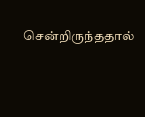சென்றிருந்ததால்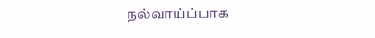நல்வாய்ப்பாக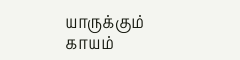யாருக்கும் காயம்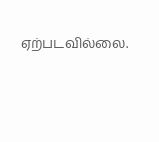ஏற்படவில்லை.